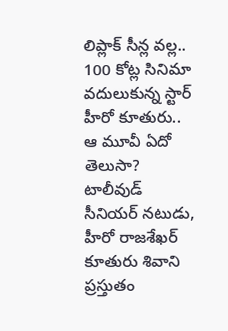లిప్లాక్ సీన్ల వల్ల.. 100 కోట్ల సినిమా వదులుకున్న స్టార్ హీరో కూతురు.. ఆ మూవీ ఏదో తెలుసా?
టాలీవుడ్ సీనియర్ నటుడు, హీరో రాజశేఖర్ కూతురు శివాని ప్రస్తుతం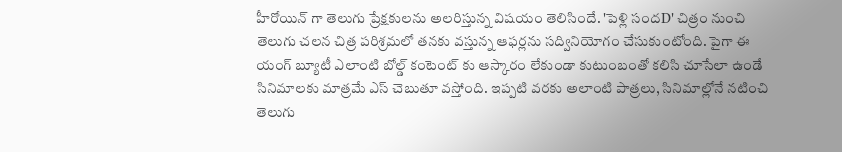హీరోయిన్ గా తెలుగు ప్రేక్షకులను అలరిస్తున్న విషయం తెలిసిందే. 'పెళ్లి సందD' చిత్రం నుంచి తెలుగు చలన చిత్ర పరిశ్రమలో తనకు వస్తున్న ఆఫర్లను సద్వినియోగం చేసుకుంటోంది. పైగా ఈ యంగ్ బ్యూటీ ఎలాంటి బోల్డ్ కంటెంట్ కు ఆస్కారం లేకుండా కుటుంబంతో కలిసి చూసేలా ఉండే సినిమాలకు మాత్రమే ఎస్ చెబుతూ వస్తోంది. ఇప్పటి వరకు అలాంటి పాత్రలు, సినిమాల్లోనే నటించి తెలుగు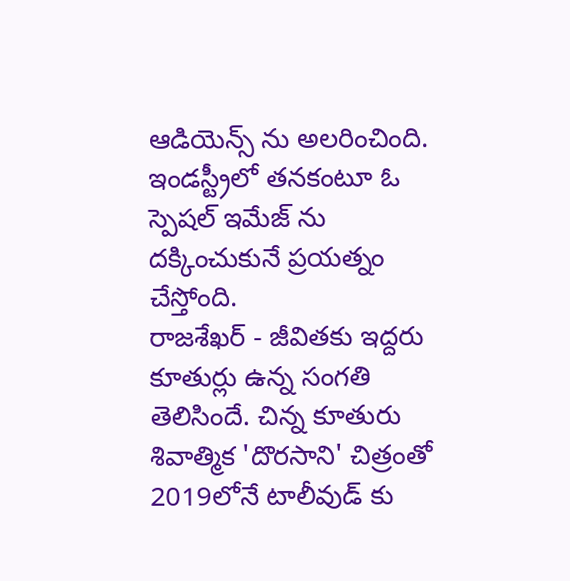ఆడియెన్స్ ను అలరించింది. ఇండస్ట్రీలో తనకంటూ ఓ స్పెషల్ ఇమేజ్ ను దక్కించుకునే ప్రయత్నం చేస్తోంది.
రాజశేఖర్ - జీవితకు ఇద్దరు కూతుర్లు ఉన్న సంగతి తెలిసిందే. చిన్న కూతురు శివాత్మిక 'దొరసాని' చిత్రంతో 2019లోనే టాలీవుడ్ కు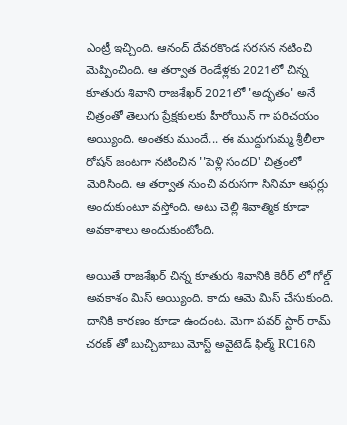ఎంట్రీ ఇచ్చింది. ఆనంద్ దేవరకొండ సరసన నటించి మెప్పించింది. ఆ తర్వాత రెండేళ్లకు 2021లో చిన్న కూతురు శివాని రాజశేఖర్ 2021లో 'అద్భతం' అనే చిత్రంతో తెలుగు ప్రేక్షకులకు హీరోయిన్ గా పరిచయం అయ్యింది. అంతకు ముందే... ఈ ముద్దుగుమ్మ శ్రీలీలా రోషన్ జంటగా నటించిన ''పెళ్లి సందD' చిత్రంలో మెరిసింది. ఆ తర్వాత నుంచి వరుసగా సినిమా ఆఫర్లు అందుకుంటూ వస్తోంది. అటు చెల్లి శివాత్మిక కూడా అవకాశాలు అందుకుంటోంది.

అయితే రాజశేఖర్ చిన్న కూతురు శివానికి కెరీర్ లో గోల్డ్ అవకాశం మిస్ అయ్యింది. కాదు ఆమె మిస్ చేసుకుంది. దానికి కారణం కూడా ఉందంట. మెగా పవర్ స్టార్ రామ్ చరణ్ తో బుచ్చిబాబు మోస్ట్ అవైటెడ్ ఫిల్మ్ RC16ని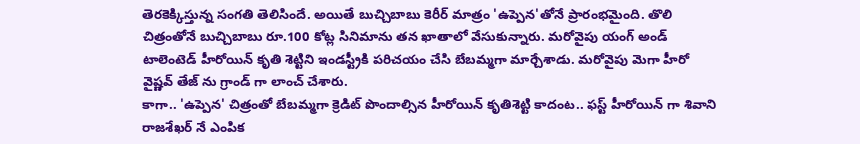తెరకెక్కిస్తున్న సంగతి తెలిసిందే. అయితే బుచ్చిబాబు కెరీర్ మాత్రం 'ఉప్పెన'తోనే ప్రారంభమైంది. తొలి చిత్రంతోనే బుచ్చిబాబు రూ.100 కోట్ల సినిమాను తన ఖాతాలో వేసుకున్నారు. మరోవైపు యంగ్ అండ్ టాలెంటెడ్ హీరోయిన్ కృతి శెట్టిని ఇండస్ట్రీకి పరిచయం చేసి బేబమ్మగా మార్చేశాడు. మరోవైపు మెగా హీరో వైష్ణవ్ తేజ్ ను గ్రాండ్ గా లాంచ్ చేశారు.
కాగా.. 'ఉప్పెన' చిత్రంతో బేబమ్మగా క్రెడిట్ పొందాల్సిన హీరోయిన్ కృతిశెట్టి కాదంట.. ఫస్ట్ హీరోయిన్ గా శివాని రాజశేఖర్ నే ఎంపిక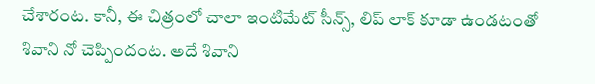చేశారంట. కానీ, ఈ చిత్రంలో చాలా ఇంటిమేట్ సీన్స్, లిప్ లాక్ కూడా ఉండటంతో శివాని నో చెప్పిందంట. అదే శివాని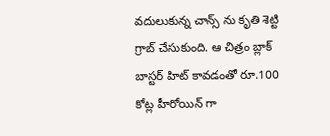వదులుకున్న చాన్స్ ను కృతి శెట్టి గ్రాబ్ చేసుకుంది. ఆ చిత్రం బ్లాక్ బాస్టర్ హిట్ కావడంతో రూ.100 కోట్ల హీరోయిన్ గా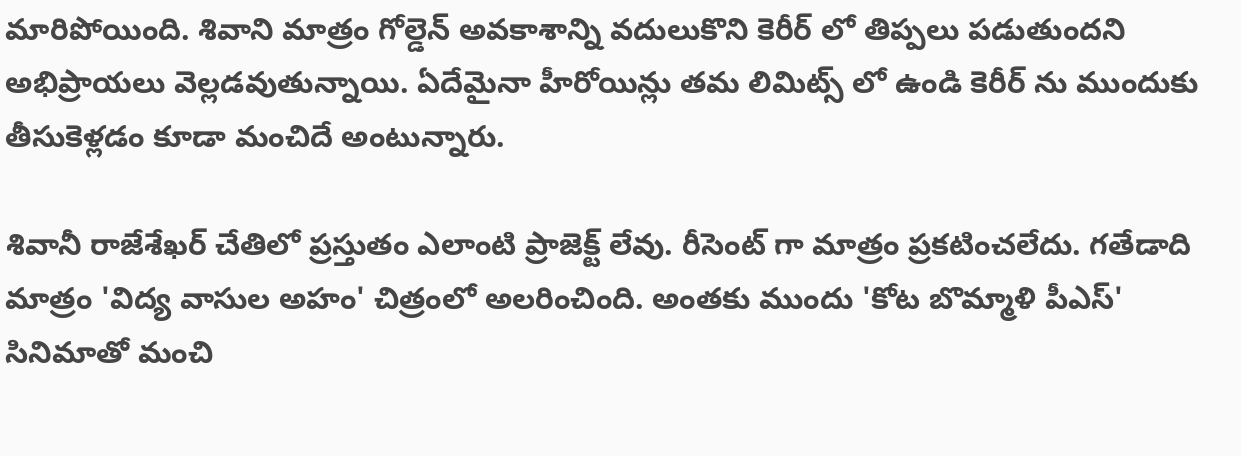మారిపోయింది. శివాని మాత్రం గోల్డెన్ అవకాశాన్ని వదులుకొని కెరీర్ లో తిప్పలు పడుతుందని అభిప్రాయలు వెల్లడవుతున్నాయి. ఏదేమైనా హీరోయిన్లు తమ లిమిట్స్ లో ఉండి కెరీర్ ను ముందుకు తీసుకెళ్లడం కూడా మంచిదే అంటున్నారు.

శివానీ రాజేశేఖర్ చేతిలో ప్రస్తుతం ఎలాంటి ప్రాజెక్ట్ లేవు. రీసెంట్ గా మాత్రం ప్రకటించలేదు. గతేడాది మాత్రం 'విద్య వాసుల అహం' చిత్రంలో అలరించింది. అంతకు ముందు 'కోట బొమ్మాళి పీఎస్' సినిమాతో మంచి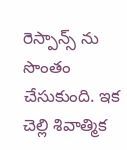రెస్పాన్స్ ను సొంతం చేసుకుంది. ఇక చెల్లి శివాత్మిక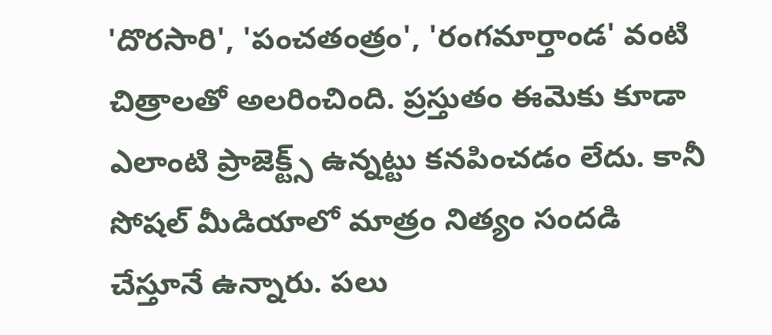'దొరసారి', 'పంచతంత్రం', 'రంగమార్తాండ' వంటి చిత్రాలతో అలరించింది. ప్రస్తుతం ఈమెకు కూడా ఎలాంటి ప్రాజెక్ట్స్ ఉన్నట్టు కనపించడం లేదు. కానీ సోషల్ మీడియాలో మాత్రం నిత్యం సందడి చేస్తూనే ఉన్నారు. పలు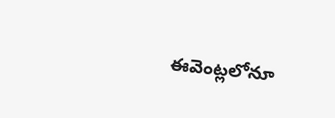ఈవెంట్లలోనూ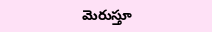మెరుస్తూ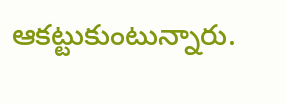ఆకట్టుకుంటున్నారు.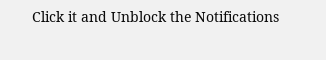Click it and Unblock the Notifications